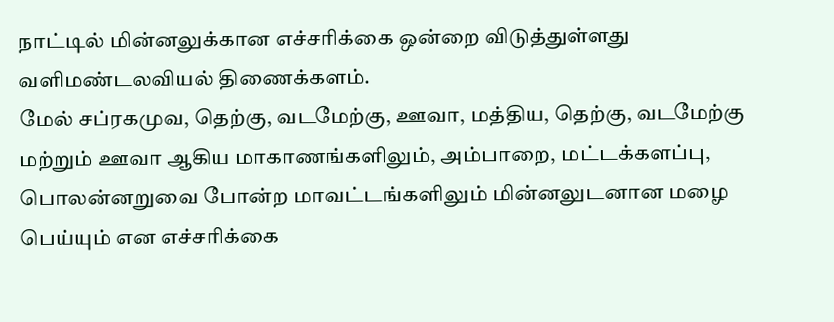நாட்டில் மின்னலுக்கான எச்சரிக்கை ஒன்றை விடுத்துள்ளது வளிமண்டலவியல் திணைக்களம்.
மேல் சப்ரகமுவ, தெற்கு, வடமேற்கு, ஊவா, மத்திய, தெற்கு, வடமேற்கு மற்றும் ஊவா ஆகிய மாகாணங்களிலும், அம்பாறை, மட்டக்களப்பு, பொலன்னறுவை போன்ற மாவட்டங்களிலும் மின்னலுடனான மழை பெய்யும் என எச்சரிக்கை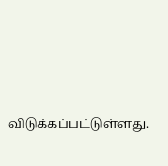விடுக்கப்பட்டுள்ளது.